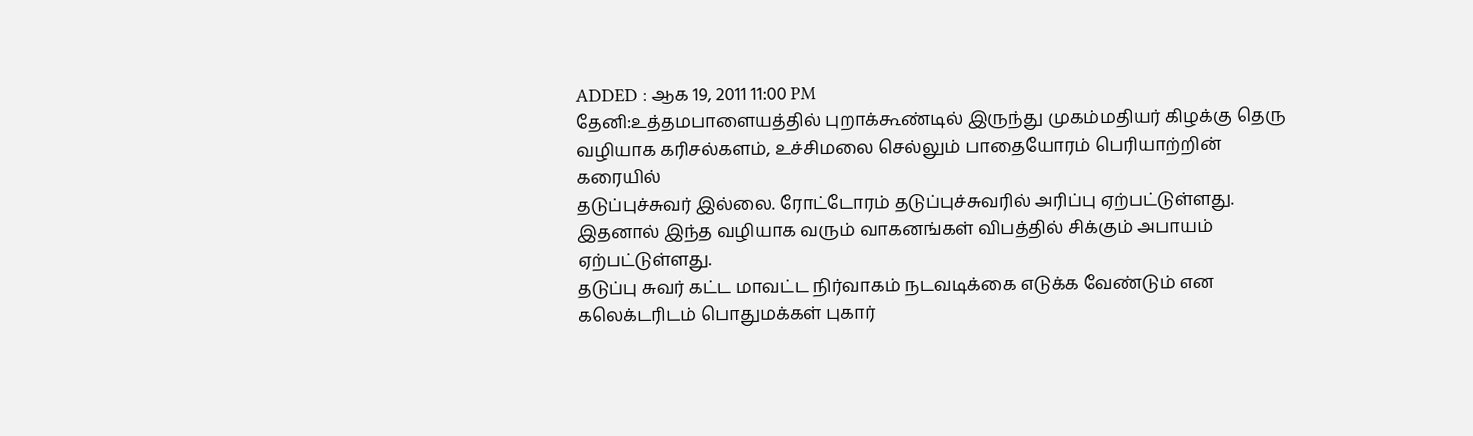ADDED : ஆக 19, 2011 11:00 PM
தேனி:உத்தமபாளையத்தில் புறாக்கூண்டில் இருந்து முகம்மதியர் கிழக்கு தெரு
வழியாக கரிசல்களம், உச்சிமலை செல்லும் பாதையோரம் பெரியாற்றின் கரையில்
தடுப்புச்சுவர் இல்லை. ரோட்டோரம் தடுப்புச்சுவரில் அரிப்பு ஏற்பட்டுள்ளது.
இதனால் இந்த வழியாக வரும் வாகனங்கள் விபத்தில் சிக்கும் அபாயம்
ஏற்பட்டுள்ளது.
தடுப்பு சுவர் கட்ட மாவட்ட நிர்வாகம் நடவடிக்கை எடுக்க வேண்டும் என கலெக்டரிடம் பொதுமக்கள் புகார்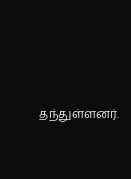தந்துள்ளனர்.